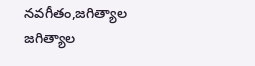నవగీతం,జగిత్యాల
జగిత్యాల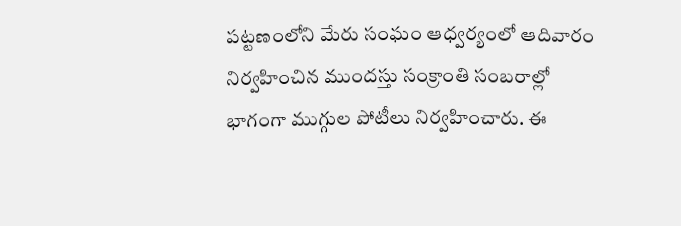పట్టణంలోని మేరు సంఘం ఆధ్వర్యంలో ఆదివారం నిర్వహించిన ముందస్తు సంక్రాంతి సంబరాల్లో భాగంగా ముగ్గుల పోటీలు నిర్వహించారు. ఈ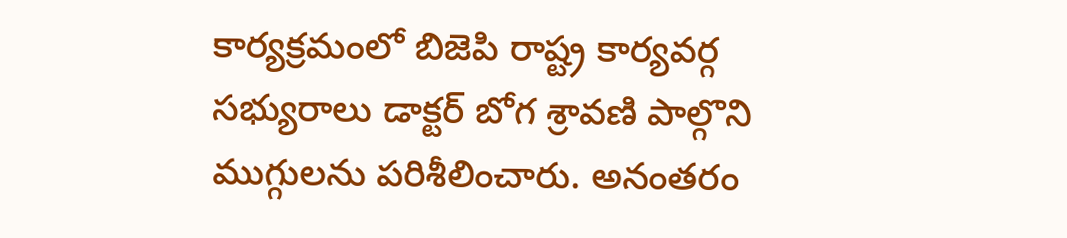కార్యక్రమంలో బిజెపి రాష్ట్ర కార్యవర్గ సభ్యురాలు డాక్టర్ బోగ శ్రావణి పాల్గొని ముగ్గులను పరిశీలించారు. అనంతరం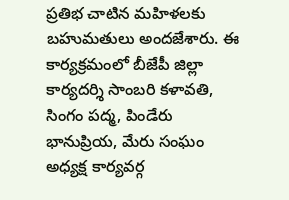ప్రతిభ చాటిన మహిళలకు బహుమతులు అందజేశారు. ఈ కార్యక్రమంలో బీజేపీ జిల్లా కార్యదర్శి సాంబరి కళావతి, సింగం పద్మ, పిండేరు భానుప్రియ, మేరు సంఘం అధ్యక్ష కార్యవర్గ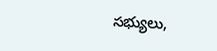సభ్యులు,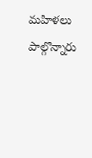మహిళలు పాల్గొన్నారు